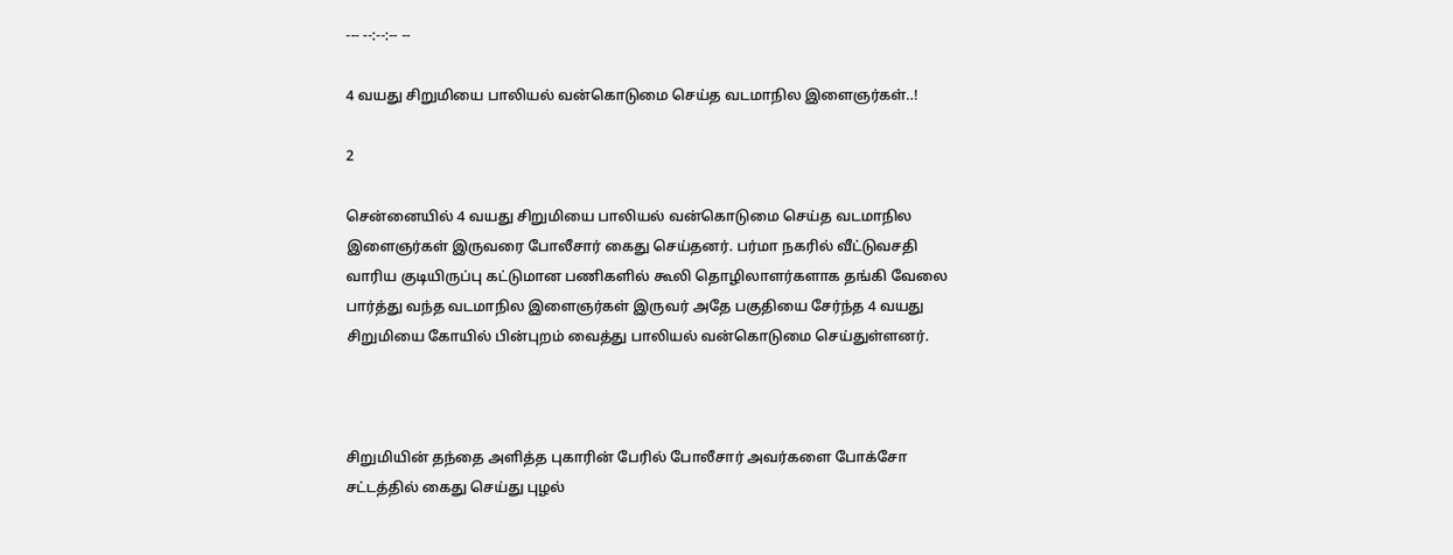--- --:--:-- --

4 வயது சிறுமியை பாலியல் வன்கொடுமை செய்த வடமாநில இளைஞர்கள்..!

2

சென்னையில் 4 வயது சிறுமியை பாலியல் வன்கொடுமை செய்த வடமாநில இளைஞர்கள் இருவரை போலீசார் கைது செய்தனர். பர்மா நகரில் வீட்டுவசதி வாரிய குடியிருப்பு கட்டுமான பணிகளில் கூலி தொழிலாளர்களாக தங்கி வேலை பார்த்து வந்த வடமாநில இளைஞர்கள் இருவர் அதே பகுதியை சேர்ந்த 4 வயது சிறுமியை கோயில் பின்புறம் வைத்து பாலியல் வன்கொடுமை செய்துள்ளனர்.



சிறுமியின் தந்தை அளித்த புகாரின் பேரில் போலீசார் அவர்களை போக்சோ சட்டத்தில் கைது செய்து புழல்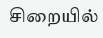சிறையில்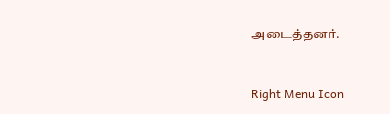அடைத்தனர்.



Right Menu Icon